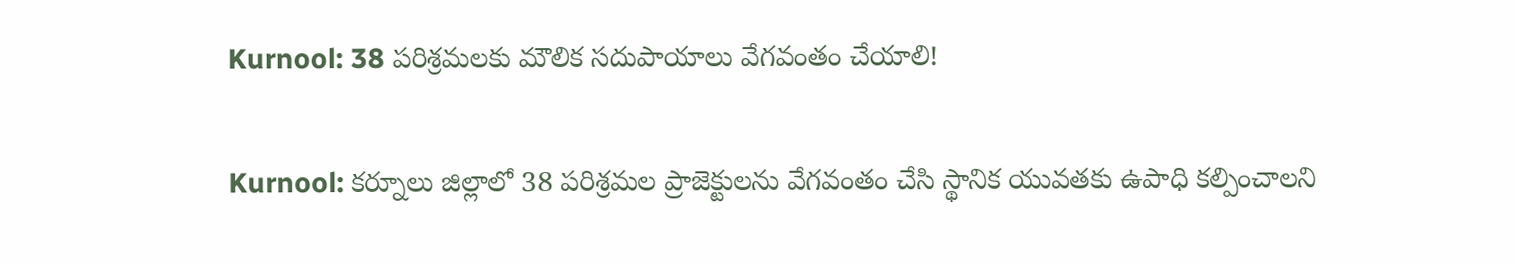Kurnool: 38 పరిశ్రమలకు మౌలిక సదుపాయాలు వేగవంతం చేయాలి!

Kurnool: కర్నూలు జిల్లాలో 38 పరిశ్రమల ప్రాజెక్టులను వేగవంతం చేసి స్థానిక యువతకు ఉపాధి కల్పించాలని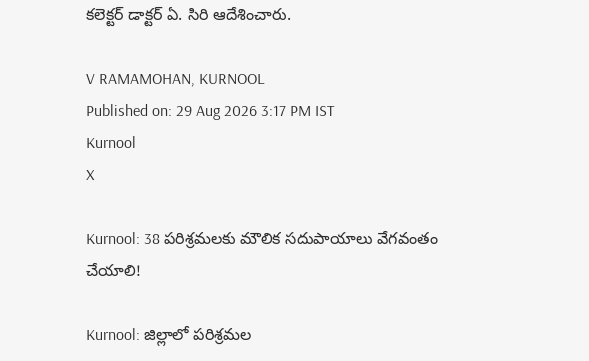కలెక్టర్ డాక్టర్ ఏ. సిరి ఆదేశించారు.

V RAMAMOHAN, KURNOOL
Published on: 29 Aug 2026 3:17 PM IST
Kurnool
X

Kurnool: 38 పరిశ్రమలకు మౌలిక సదుపాయాలు వేగవంతం చేయాలి!

Kurnool: జిల్లాలో పరిశ్రమల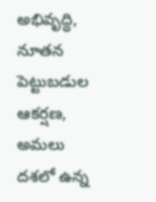అభివృద్ధి, నూతన పెట్టుబడుల ఆకర్షణ, అమలు దశలో ఉన్న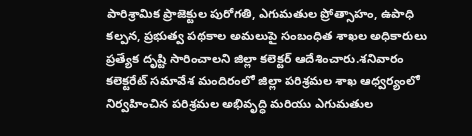పారిశ్రామిక ప్రాజెక్టుల పురోగతి, ఎగుమతుల ప్రోత్సాహం, ఉపాధి కల్పన, ప్రభుత్వ పథకాల అమలుపై సంబంధిత శాఖల అధికారులు ప్రత్యేక దృష్టి సారించాలని జిల్లా కలెక్టర్ ఆదేశించారు.శనివారం కలెక్టరేట్ సమావేశ మందిరంలో జిల్లా పరిశ్రమల శాఖ ఆధ్వర్యంలో నిర్వహించిన పరిశ్రమల అభివృద్ధి మరియు ఎగుమతుల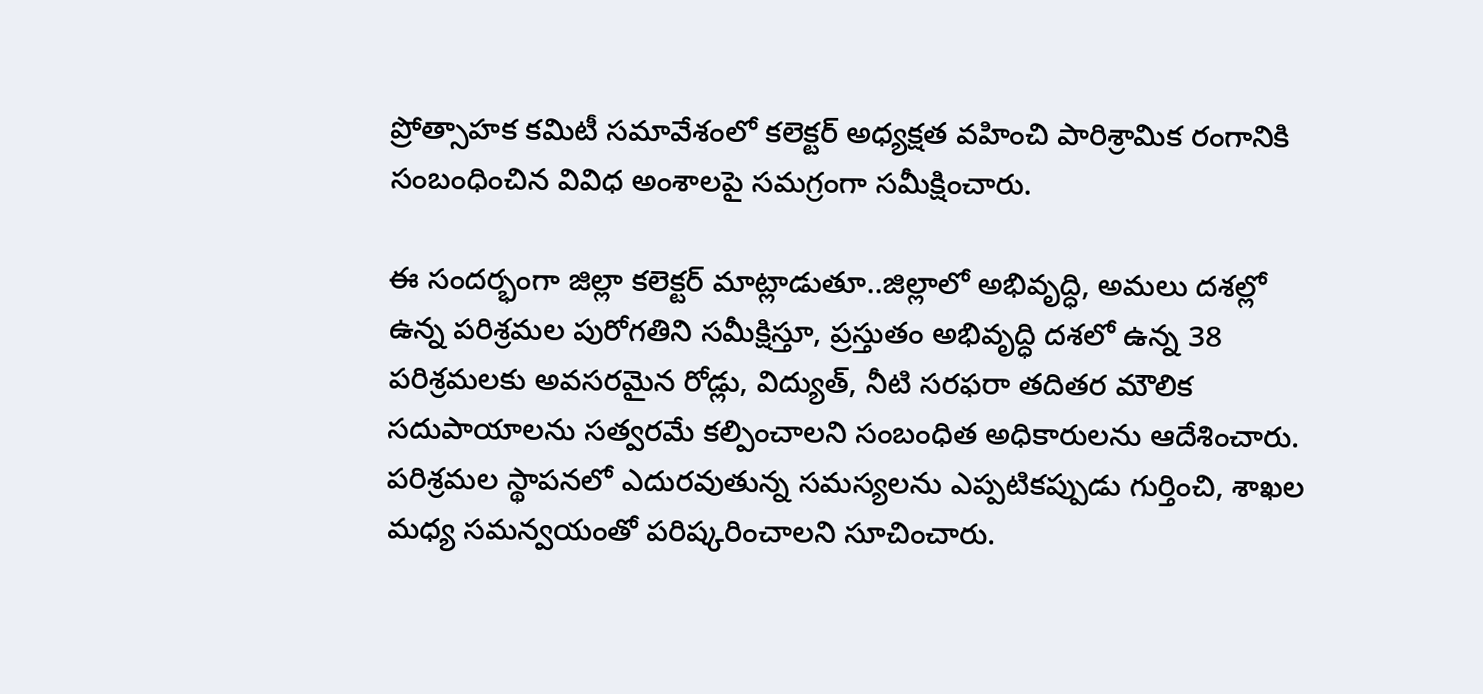ప్రోత్సాహక కమిటీ సమావేశంలో కలెక్టర్ అధ్యక్షత వహించి పారిశ్రామిక రంగానికి సంబంధించిన వివిధ అంశాలపై సమగ్రంగా సమీక్షించారు.

ఈ సందర్భంగా జిల్లా కలెక్టర్ మాట్లాడుతూ..జిల్లాలో అభివృద్ధి, అమలు దశల్లో ఉన్న పరిశ్రమల పురోగతిని సమీక్షిస్తూ, ప్రస్తుతం అభివృద్ధి దశలో ఉన్న 38 పరిశ్రమలకు అవసరమైన రోడ్లు, విద్యుత్, నీటి సరఫరా తదితర మౌలిక సదుపాయాలను సత్వరమే కల్పించాలని సంబంధిత అధికారులను ఆదేశించారు. పరిశ్రమల స్థాపనలో ఎదురవుతున్న సమస్యలను ఎప్పటికప్పుడు గుర్తించి, శాఖల మధ్య సమన్వయంతో పరిష్కరించాలని సూచించారు.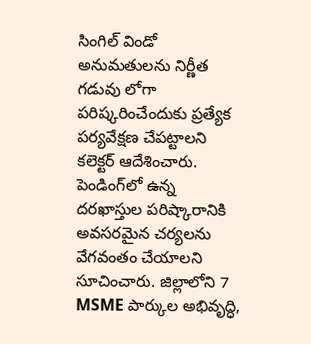సింగిల్ విండో అనుమతులను నిర్ణీత గడువు లోగా పరిష్కరించేందుకు ప్రత్యేక పర్యవేక్షణ చేపట్టాలని కలెక్టర్ ఆదేశించారు. పెండింగ్‌లో ఉన్న దరఖాస్తుల పరిష్కారానికి అవసరమైన చర్యలను వేగవంతం చేయాలని సూచించారు. జిల్లాలోని 7 MSME పార్కుల అభివృద్ధి,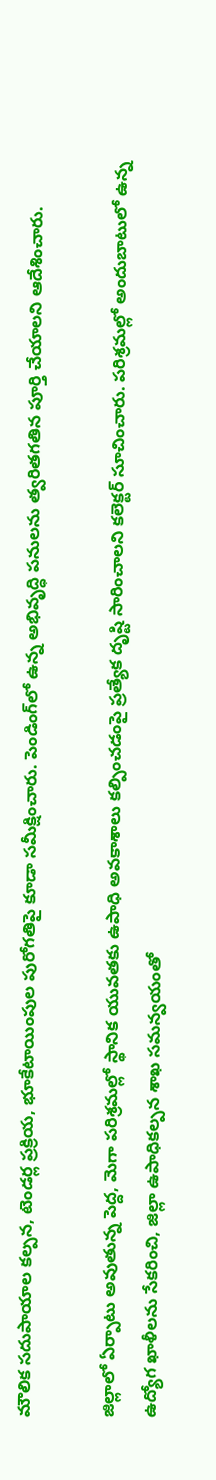మౌలిక సదుపాయాల కల్పన, టెండర్ల ప్రక్రియ, భూకేటాయింపుల పురోగతిపై కూడా సమీక్షించారు. పెండింగ్‌లో ఉన్న అభివృద్ధి పనులను త్వరితగతిన పూర్తి చేయాలని ఆదేశించారు.

జిల్లాలో ఏర్పాటు అవుతున్న పెద్ద, మెగా పరిశ్రమల్లో స్థానిక యువతకు ఉపాధి అవకాశాలు కల్పించడంపై ప్రత్యేక దృష్టి సారించాలని కలెక్టర్ సూచించారు. పరిశ్రమల్లో అందుబాటులో ఉన్న ఉద్యోగ ఖాళీలను సేకరించి, జిల్లా ఉపాధికల్పన శాఖ సమన్వయంతో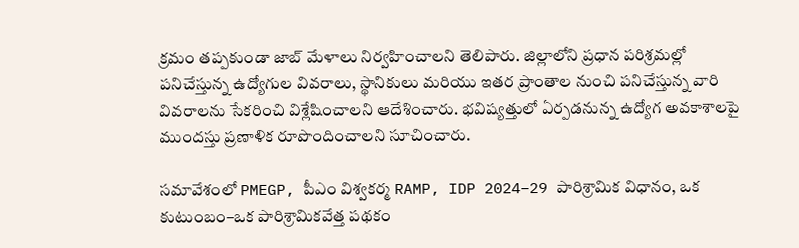క్రమం తప్పకుండా జాబ్ మేళాలు నిర్వహించాలని తెలిపారు. జిల్లాలోని ప్రధాన పరిశ్రమల్లో పనిచేస్తున్న ఉద్యోగుల వివరాలు, స్థానికులు మరియు ఇతర ప్రాంతాల నుంచి పనిచేస్తున్న వారి వివరాలను సేకరించి విశ్లేషించాలని ఆదేశించారు. భవిష్యత్తులో ఏర్పడనున్న ఉద్యోగ అవకాశాలపై ముందస్తు ప్రణాళిక రూపొందించాలని సూచించారు.

సమావేశంలో PMEGP, పీఎం విశ్వకర్మ RAMP, IDP 2024–29 పారిశ్రామిక విధానం, ఒక కుటుంబం–ఒక పారిశ్రామికవేత్త పథకం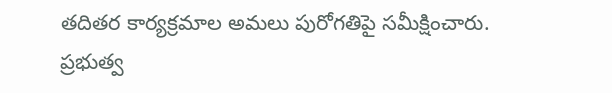తదితర కార్యక్రమాల అమలు పురోగతిపై సమీక్షించారు. ప్రభుత్వ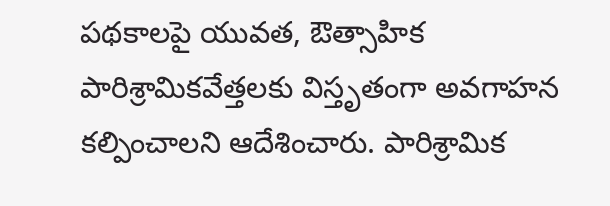పథకాలపై యువత, ఔత్సాహిక పారిశ్రామికవేత్తలకు విస్తృతంగా అవగాహన కల్పించాలని ఆదేశించారు. పారిశ్రామిక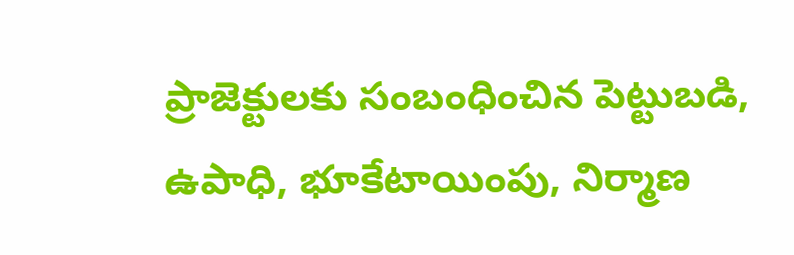ప్రాజెక్టులకు సంబంధించిన పెట్టుబడి, ఉపాధి, భూకేటాయింపు, నిర్మాణ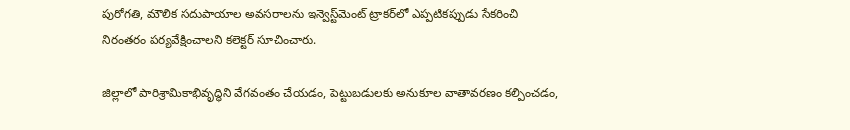పురోగతి, మౌలిక సదుపాయాల అవసరాలను ఇన్వెస్ట్‌మెంట్ ట్రాకర్‌లో ఎప్పటికప్పుడు సేకరించి నిరంతరం పర్యవేక్షించాలని కలెక్టర్ సూచించారు.

జిల్లాలో పారిశ్రామికాభివృద్ధిని వేగవంతం చేయడం, పెట్టుబడులకు అనుకూల వాతావరణం కల్పించడం,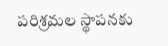పరిశ్రమల స్థాపనకు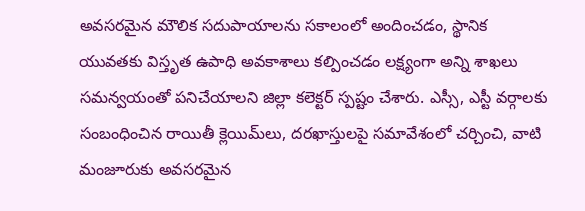అవసరమైన మౌలిక సదుపాయాలను సకాలంలో అందించడం, స్థానిక యువతకు విస్తృత ఉపాధి అవకాశాలు కల్పించడం లక్ష్యంగా అన్ని శాఖలు సమన్వయంతో పనిచేయాలని జిల్లా కలెక్టర్ స్పష్టం చేశారు. ఎస్సీ, ఎస్టీ వర్గాలకు సంబంధించిన రాయితీ క్లెయిమ్‌లు, దరఖాస్తులపై సమావేశంలో చర్చించి, వాటి మంజూరుకు అవసరమైన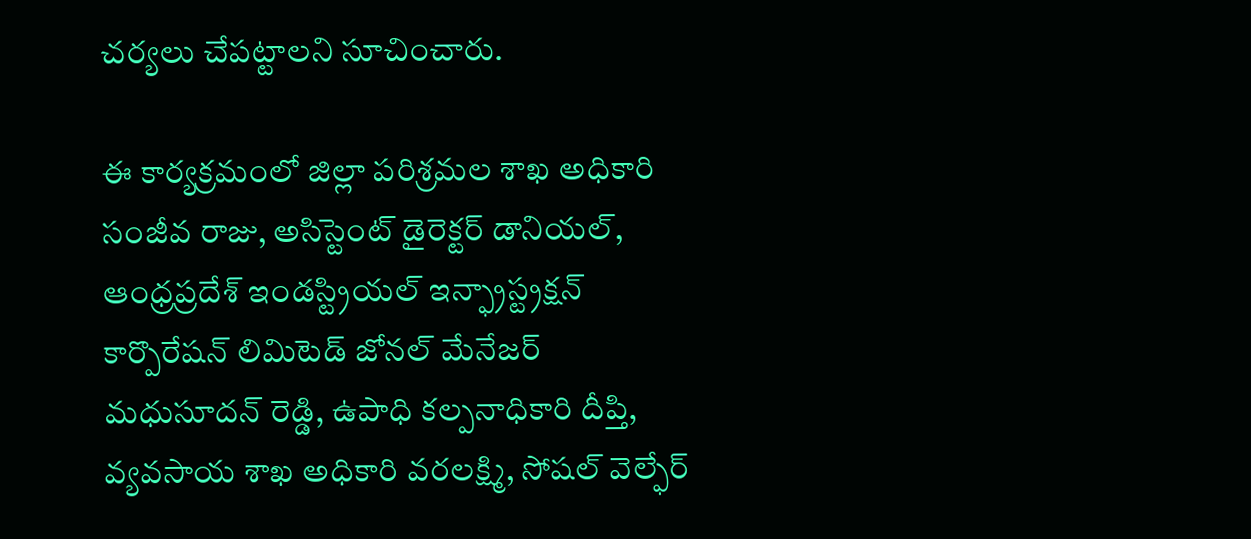చర్యలు చేపట్టాలని సూచించారు.

ఈ కార్యక్రమంలో జిల్లా పరిశ్రమల శాఖ అధికారి సంజీవ రాజు, అసిస్టెంట్ డైరెక్టర్ డానియల్, ఆంధ్రప్రదేశ్ ఇండస్ట్రియల్ ఇన్ఫ్రాస్ట్రక్షన్ కార్పొరేషన్ లిమిటెడ్ జోనల్ మేనేజర్ మధుసూదన్ రెడ్డి, ఉపాధి కల్పనాధికారి దీప్తి, వ్యవసాయ శాఖ అధికారి వరలక్ష్మి, సోషల్ వెల్ఫేర్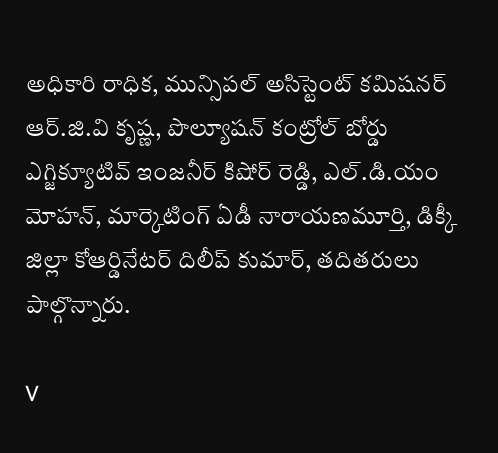అధికారి రాధిక, మున్సిపల్ అసిస్టెంట్ కమిషనర్ ఆర్.జి.వి కృష్ణ, పొల్యూషన్ కంట్రోల్ బోర్డు ఎగ్జిక్యూటివ్ ఇంజనీర్ కిషోర్ రెడ్డి, ఎల్.డి.యం మోహన్, మార్కెటింగ్ ఏడీ నారాయణమూర్తి, డిక్కీ జిల్లా కోఆర్డినేటర్ దిలీప్ కుమార్, తదితరులు పాల్గొన్నారు.

V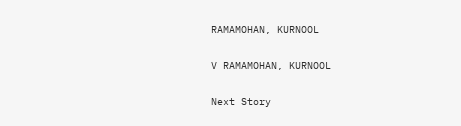RAMAMOHAN, KURNOOL

V RAMAMOHAN, KURNOOL

Next Story